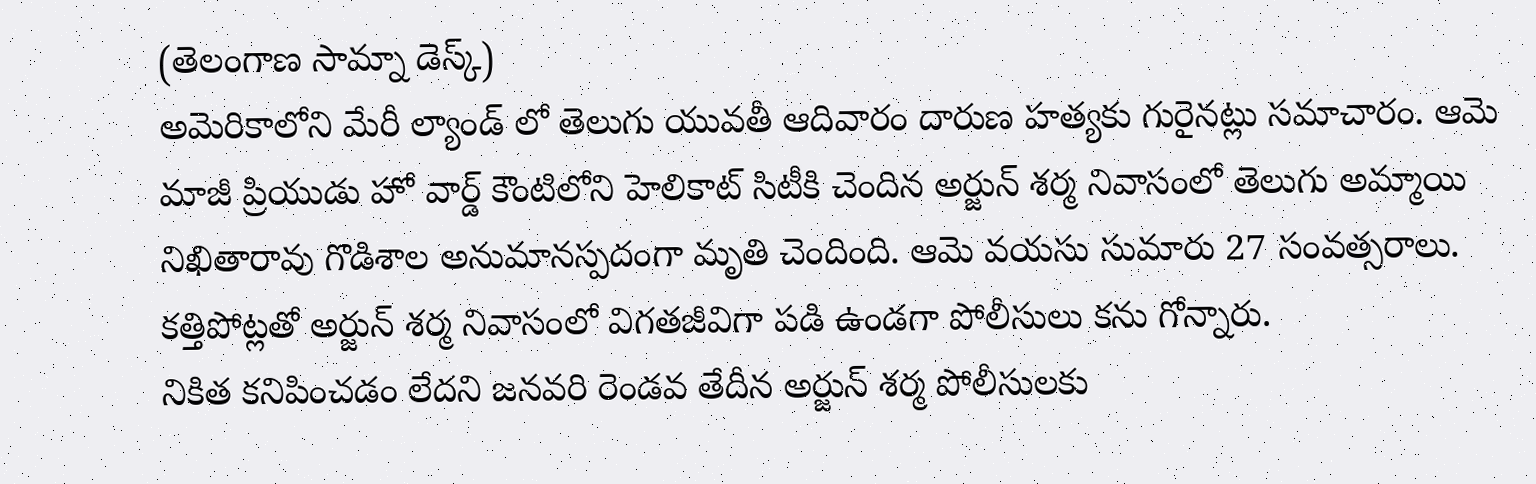(తెలంగాణ సామ్నా డెస్క్)
అమెరికాలోని మేరీ ల్యాండ్ లో తెలుగు యువతీ ఆదివారం దారుణ హత్యకు గురైనట్లు సమాచారం. ఆమె మాజీ ప్రియుడు హో వార్డ్ కౌంటిలోని హెలికాట్ సిటీకి చెందిన అర్జున్ శర్మ నివాసంలో తెలుగు అమ్మాయి నిఖితారావు గొడిశాల అనుమానస్పదంగా మృతి చెందింది. ఆమె వయసు సుమారు 27 సంవత్సరాలు.
కత్తిపోట్లతో అర్జున్ శర్మ నివాసంలో విగతజీవిగా పడి ఉండగా పోలీసులు కను గోన్నారు.
నికిత కనిపించడం లేదని జనవరి రెండవ తేదీన అర్జున్ శర్మ పోలీసులకు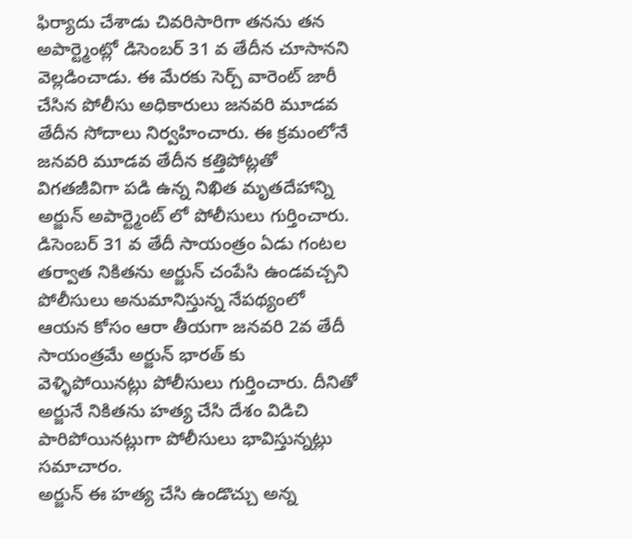ఫిర్యాదు చేశాడు చివరిసారిగా తనను తన అపార్ట్మెంట్లో డిసెంబర్ 31 వ తేదీన చూసానని వెల్లడించాడు. ఈ మేరకు సెర్చ్ వారెంట్ జారీ చేసిన పోలీసు అధికారులు జనవరి మూడవ తేదీన సోదాలు నిర్వహించారు. ఈ క్రమంలోనే జనవరి మూడవ తేదీన కత్తిపోట్లతో విగతజీవిగా పడి ఉన్న నిఖిత మృతదేహాన్ని అర్జున్ అపార్ట్మెంట్ లో పోలీసులు గుర్తించారు. డిసెంబర్ 31 వ తేదీ సాయంత్రం ఏడు గంటల తర్వాత నికితను అర్జున్ చంపేసి ఉండవచ్చని పోలీసులు అనుమానిస్తున్న నేపథ్యంలో ఆయన కోసం ఆరా తీయగా జనవరి 2వ తేదీ సాయంత్రమే అర్జున్ భారత్ కు వెళ్ళిపోయినట్లు పోలీసులు గుర్తించారు. దీనితో అర్జునే నికితను హత్య చేసి దేశం విడిచి పారిపోయినట్లుగా పోలీసులు భావిస్తున్నట్లు సమాచారం.
అర్జున్ ఈ హత్య చేసి ఉండొచ్చు అన్న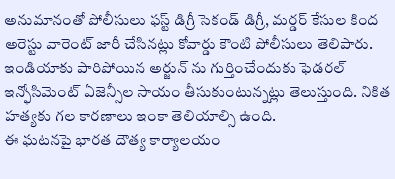అనుమానంతో పోలీసులు ఫస్ట్ డిగ్రీ సెకండ్ డిగ్రీ, మర్డర్ కేసుల కింద అరెస్టు వారెంట్ జారీ చేసినట్లు కోవార్డు కౌంటి పోలీసులు తెలిపారు. ఇండియాకు పారిపోయిన అర్జున్ ను గుర్తించేందుకు ఫెడరల్ ఇన్ఫోసిమెంట్ ఏజెన్సీల సాయం తీసుకుంటున్నట్లు తెలుస్తుంది. నికిత హత్యకు గల కారణాలు ఇంకా తెలియాల్సి ఉంది.
ఈ ఘటనపై భారత దౌత్య కార్యాలయం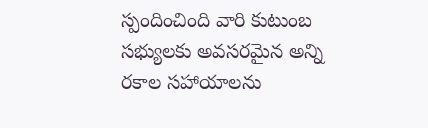స్పందించింది వారి కుటుంబ సభ్యులకు అవసరమైన అన్ని రకాల సహాయాలను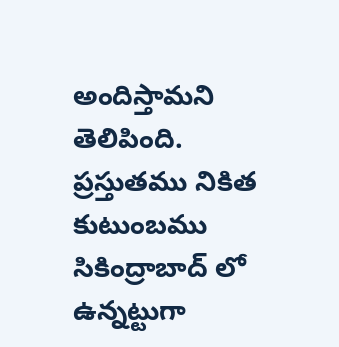అందిస్తామని తెలిపింది. ప్రస్తుతము నికిత కుటుంబము సికింద్రాబాద్ లో ఉన్నట్టుగా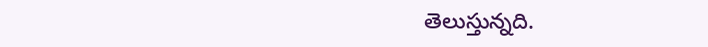తెలుస్తున్నది.